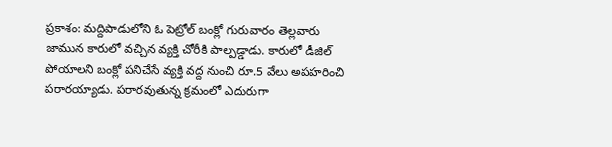ప్రకాశం: మద్దిపాడులోని ఓ పెట్రోల్ బంక్లో గురువారం తెల్లవారు జామున కారులో వచ్చిన వ్యక్తి చోరీకి పాల్పడ్డాడు. కారులో డీజిల్ పోయాలని బంక్లో పనిచేసే వ్యక్తి వద్ద నుంచి రూ.5 వేలు అపహరించి పరారయ్యాడు. పరారవుతున్న క్రమంలో ఎదురుగా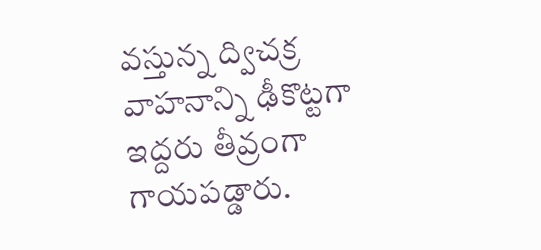వస్తున్న ద్విచక్ర వాహనాన్ని ఢీకొట్టగా ఇద్దరు తీవ్రంగా గాయపడ్డారు.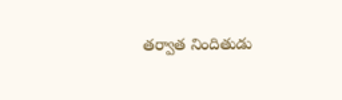తర్వాత నిందితుడు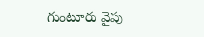గుంటూరు వైపు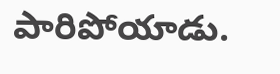పారిపోయాడు.